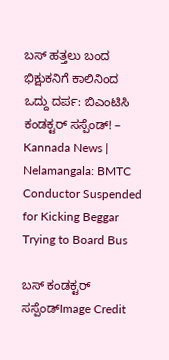ಬಸ್ ಹತ್ತಲು ಬಂದ ಭಿಕ್ಷುಕನಿಗೆ ಕಾಲಿನಿಂದ ಒದ್ದು ದರ್ಪ: ಬಿಎಂಟಿಸಿ ಕಂಡಕ್ಟರ್ ಸಸ್ಪೆಂಡ್! – Kannada News | Nelamangala: BMTC Conductor Suspended for Kicking Beggar Trying to Board Bus

ಬಸ್ ಕಂಡಕ್ಟರ್ ಸಸ್ಪೆಂಡ್Image Credit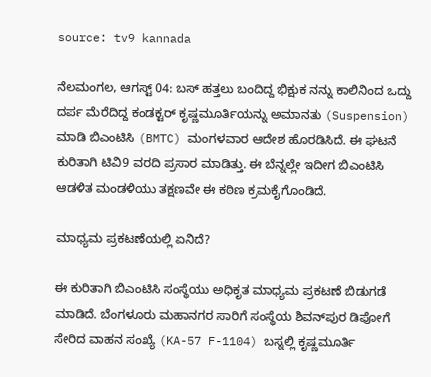source: tv9 kannada

ನೆಲಮಂಗಲ, ಆಗಸ್ಟ್ 04: ಬಸ್ ಹತ್ತಲು ಬಂದಿದ್ದ ಭಿಕ್ಷುಕ ನನ್ನು ಕಾಲಿನಿಂದ ಒದ್ದು ದರ್ಪ ಮೆರೆದಿದ್ದ ಕಂಡಕ್ಟರ್ ಕೃಷ್ಣಮೂರ್ತಿಯನ್ನು ಅಮಾನತು (Suspension) ಮಾಡಿ ಬಿಎಂಟಿಸಿ (BMTC) ಮಂಗಳವಾರ ಆದೇಶ ಹೊರಡಿಸಿದೆ. ಈ ಘಟನೆ ಕುರಿತಾಗಿ ಟಿವಿ9 ವರದಿ ಪ್ರಸಾರ ಮಾಡಿತ್ತು. ಈ ಬೆನ್ನಲ್ಲೇ ಇದೀಗ ಬಿಎಂಟಿಸಿ ಆಡಳಿತ ಮಂಡಳಿಯು ತಕ್ಷಣವೇ ಈ ಕಠಿಣ ಕ್ರಮಕೈಗೊಂಡಿದೆ.

ಮಾಧ್ಯಮ ಪ್ರಕಟಣೆಯಲ್ಲಿ ಏನಿದೆ?

ಈ ಕುರಿತಾಗಿ ಬಿಎಂಟಿಸಿ ಸಂಸ್ಥೆಯು ಅಧಿಕೃತ ಮಾಧ್ಯಮ ಪ್ರಕಟಣೆ ಬಿಡುಗಡೆ ಮಾಡಿದೆ. ಬೆಂಗಳೂರು ಮಹಾನಗರ ಸಾರಿಗೆ ಸಂಸ್ಥೆಯ ಶಿವನ್‌ಪುರ ಡಿಪೋಗೆ ಸೇರಿದ ವಾಹನ ಸಂಖ್ಯೆ (KA-57 F-1104) ಬಸ್ನಲ್ಲಿ ಕೃಷ್ಣಮೂರ್ತಿ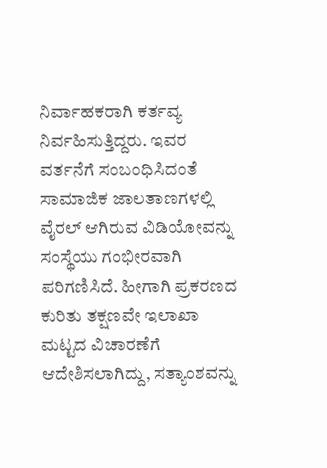ನಿರ್ವಾಹಕರಾಗಿ ಕರ್ತವ್ಯ ನಿರ್ವಹಿಸುತ್ತಿದ್ದರು. ಇವರ ವರ್ತನೆಗೆ ಸಂಬಂಧಿಸಿದಂತೆ ಸಾಮಾಜಿಕ ಜಾಲತಾಣಗಳಲ್ಲಿ ವೈರಲ್ ಆಗಿರುವ ವಿಡಿಯೋವನ್ನು ಸಂಸ್ಥೆಯು ಗಂಭೀರವಾಗಿ ಪರಿಗಣಿಸಿದೆ. ಹೀಗಾಗಿ ಪ್ರಕರಣದ ಕುರಿತು ತಕ್ಷಣವೇ ಇಲಾಖಾ ಮಟ್ಟದ ವಿಚಾರಣೆಗೆ ಆದೇಶಿಸಲಾಗಿದ್ದು, ಸತ್ಯಾಂಶವನ್ನು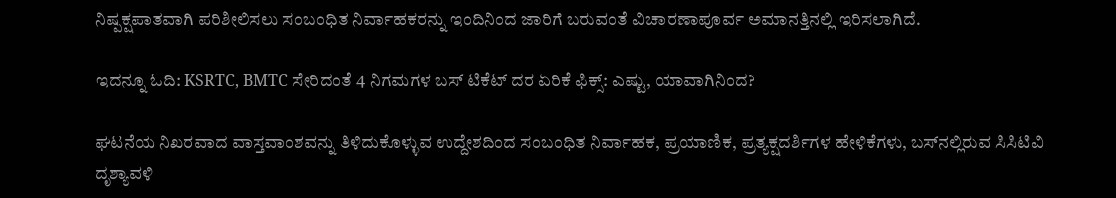ನಿಷ್ಪಕ್ಷಪಾತವಾಗಿ ಪರಿಶೀಲಿಸಲು ಸಂಬಂಧಿತ ನಿರ್ವಾಹಕರನ್ನು ಇಂದಿನಿಂದ ಜಾರಿಗೆ ಬರುವಂತೆ ವಿಚಾರಣಾಪೂರ್ವ ಅಮಾನತ್ತಿನಲ್ಲಿ ಇರಿಸಲಾಗಿದೆ.

ಇದನ್ನೂ ಓದಿ: KSRTC, BMTC ಸೇರಿದಂತೆ 4 ನಿಗಮಗಳ ಬಸ್ ಟಿಕೆಟ್ ‌ದರ ಏರಿಕೆ ಫಿಕ್ಸ್: ಎಷ್ಟು, ಯಾವಾಗಿನಿಂದ?

ಘಟನೆಯ ನಿಖರವಾದ ವಾಸ್ತವಾಂಶವನ್ನು ತಿಳಿದುಕೊಳ್ಳುವ ಉದ್ದೇಶದಿಂದ ಸಂಬಂಧಿತ ನಿರ್ವಾಹಕ, ಪ್ರಯಾಣಿಕ, ಪ್ರತ್ಯಕ್ಷದರ್ಶಿಗಳ ಹೇಳಿಕೆಗಳು, ಬಸ್‌ನಲ್ಲಿರುವ ಸಿಸಿಟಿವಿ ದೃಶ್ಯಾವಳಿ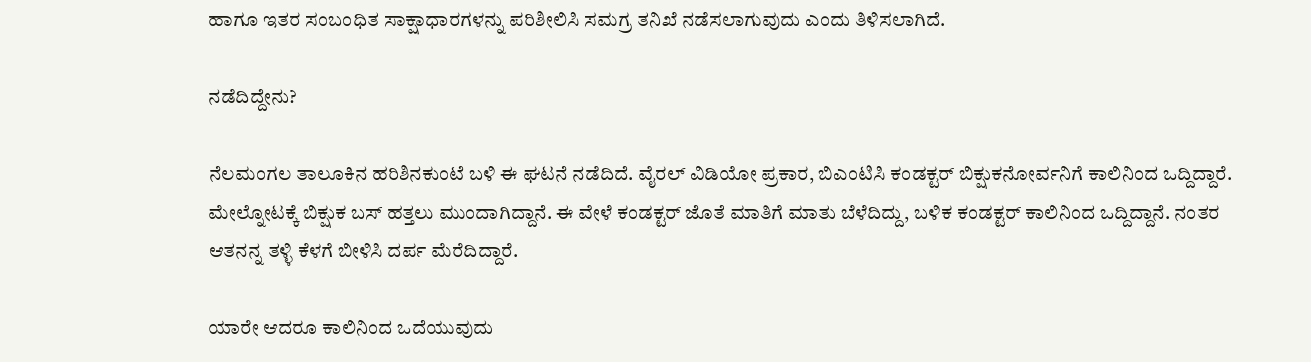ಹಾಗೂ ಇತರ ಸಂಬಂಧಿತ ಸಾಕ್ಷಾಧಾರಗಳನ್ನು ಪರಿಶೀಲಿಸಿ ಸಮಗ್ರ ತನಿಖೆ ನಡೆಸಲಾಗುವುದು ಎಂದು ತಿಳಿಸಲಾಗಿದೆ.

ನಡೆದಿದ್ದೇನು?

ನೆಲಮಂಗಲ ತಾಲೂಕಿನ ಹರಿಶಿನಕುಂಟೆ ಬಳಿ ಈ ಘಟನೆ ನಡೆದಿದೆ. ವೈರಲ್ ವಿಡಿಯೋ ಪ್ರಕಾರ, ಬಿಎಂಟಿಸಿ ಕಂಡಕ್ಟರ್ ಬಿಕ್ಷುಕನೋರ್ವನಿಗೆ ಕಾಲಿನಿಂದ ಒದ್ದಿದ್ದಾರೆ. ಮೇಲ್ನೋಟಕ್ಕೆ ಬಿಕ್ಷುಕ ಬಸ್ ಹತ್ತಲು ಮುಂದಾಗಿದ್ದಾನೆ. ಈ ವೇಳೆ ಕಂಡಕ್ಟರ್ ಜೊತೆ ಮಾತಿಗೆ ಮಾತು ಬೆಳೆದಿದ್ದು, ಬಳಿಕ ಕಂಡಕ್ಟರ್ ಕಾಲಿನಿಂದ ಒದ್ದಿದ್ದಾನೆ. ನಂತರ ಆತನನ್ನ ತಳ್ಳಿ ಕೆಳಗೆ ಬೀಳಿಸಿ ದರ್ಪ ಮೆರೆದಿದ್ದಾರೆ.

ಯಾರೇ ಆದರೂ ಕಾಲಿನಿಂದ ಒದೆಯುವುದು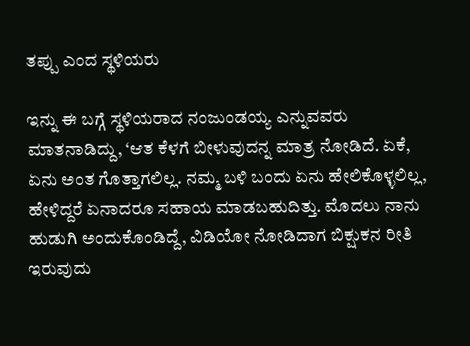ತಪ್ಪು ಎಂದ ಸ್ಥಳಿಯರು

ಇನ್ನು ಈ ಬಗ್ಗೆ ಸ್ಥಳಿಯರಾದ ನಂಜುಂಡಯ್ಯ ಎನ್ನುವವರು ಮಾತನಾಡಿದ್ದು, ‘ಆತ ಕೆಳಗೆ ಬೀಳುವುದನ್ನ ಮಾತ್ರ ನೋಡಿದೆ. ಏಕೆ, ಏನು ಅಂತ ಗೊತ್ತಾಗಲಿಲ್ಲ. ನಮ್ಮ ಬಳಿ ಬಂದು ಏನು ಹೇಲಿಕೊಳ್ಳಲಿಲ್ಲ, ಹೇಳಿದ್ದರೆ ಏನಾದರೂ ಸಹಾಯ ಮಾಡಬಹುದಿತ್ತು. ಮೊದಲು ನಾನು ಹುಡುಗಿ ಅಂದುಕೊಂಡಿದ್ದೆ, ವಿಡಿಯೋ ನೋಡಿದಾಗ ಬಿಕ್ಷುಕನ ರೀತಿ ಇರುವುದು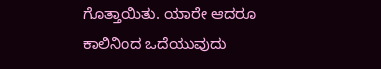ಗೊತ್ತಾಯಿತು. ಯಾರೇ ಆದರೂ ಕಾಲಿನಿಂದ ಒದೆಯುವುದು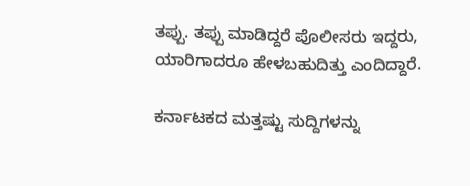ತಪ್ಪು. ತಪ್ಪು ಮಾಡಿದ್ದರೆ ಪೊಲೀಸರು ಇದ್ದರು, ಯಾರಿಗಾದರೂ ಹೇಳಬಹುದಿತ್ತು ಎಂದಿದ್ದಾರೆ.

ಕರ್ನಾಟಕದ ಮತ್ತಷ್ಟು ಸುದ್ದಿಗಳನ್ನು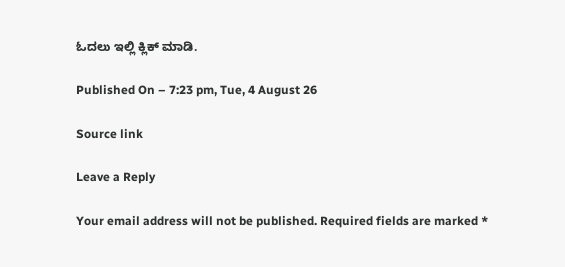ಓದಲು ಇಲ್ಲಿ ಕ್ಲಿಕ್ ಮಾಡಿ.

Published On – 7:23 pm, Tue, 4 August 26

Source link

Leave a Reply

Your email address will not be published. Required fields are marked *